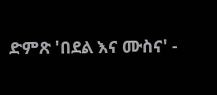ድምጽ 'በደል እና ሙስና' -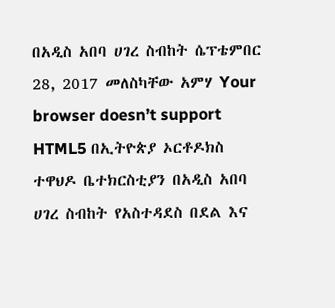በአዲስ አበባ ሀገረ ስብከት ሴፕቴምበር 28, 2017 መለስካቸው አምሃ Your browser doesn’t support HTML5 በኢትዮጵያ ኦርቶዶክስ ተዋህዶ ቤተክርስቲያን በአዲስ አበባ ሀገረ ስብከት የአስተዳደስ በደል እና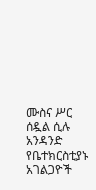ሙስና ሥር ሰዷል ሲሉ አንዳንድ የቤተክርስቲያኑ አገልጋዮች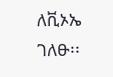ለቪኦኤ ገለፁ፡፡